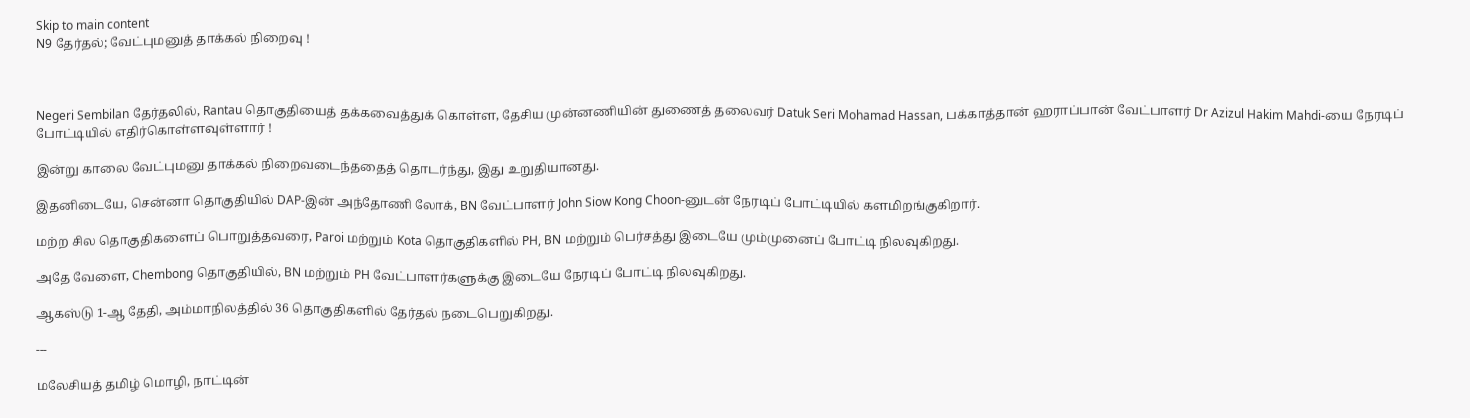Skip to main content
N9 தேர்தல்; வேட்புமனுத் தாக்கல் நிறைவு !



Negeri Sembilan தேர்தலில், Rantau தொகுதியைத் தக்கவைத்துக் கொள்ள, தேசிய முன்னணியின் துணைத் தலைவர் Datuk Seri Mohamad Hassan, பக்காத்தான் ஹராப்பான் வேட்பாளர் Dr Azizul Hakim Mahdi-யை நேரடிப் போட்டியில் எதிர்கொள்ளவுள்ளார் !

இன்று காலை வேட்புமனு தாக்கல் நிறைவடைந்ததைத் தொடர்ந்து, இது உறுதியானது.

இதனிடையே, சென்னா தொகுதியில் DAP-இன் அந்தோணி லோக், BN வேட்பாளர் John Siow Kong Choon-னுடன் நேரடிப் போட்டியில் களமிறங்குகிறார்.

மற்ற சில தொகுதிகளைப் பொறுத்தவரை, Paroi மற்றும் Kota தொகுதிகளில் PH, BN மற்றும் பெர்சத்து இடையே மும்முனைப் போட்டி நிலவுகிறது.

அதே வேளை, Chembong தொகுதியில், BN மற்றும் PH வேட்பாளர்களுக்கு இடையே நேரடிப் போட்டி நிலவுகிறது.

ஆகஸ்டு 1-ஆ தேதி, அம்மாநிலத்தில் 36 தொகுதிகளில் தேர்தல் நடைபெறுகிறது.

---

மலேசியத் தமிழ் மொழி, நாட்டின்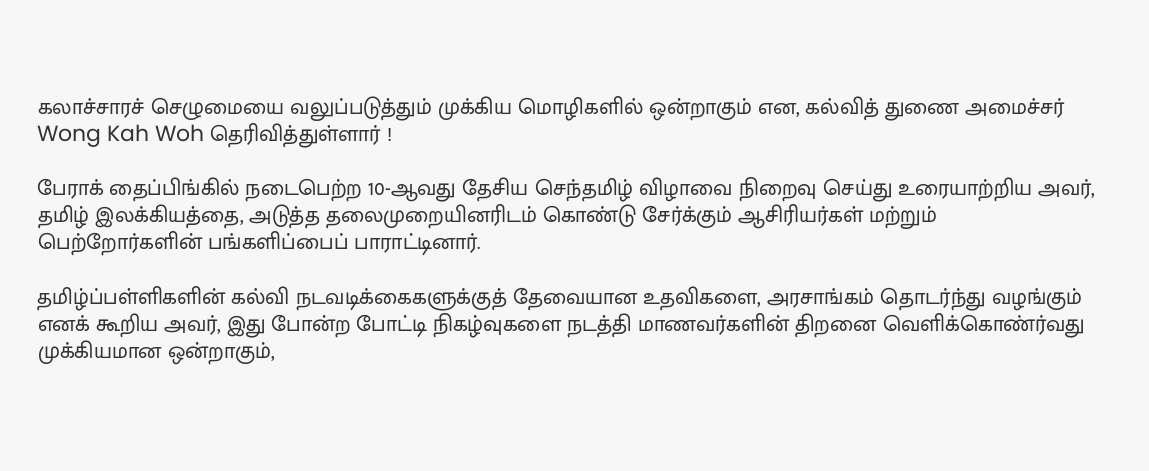கலாச்சாரச் செழுமையை வலுப்படுத்தும் முக்கிய மொழிகளில் ஒன்றாகும் என, கல்வித் துணை அமைச்சர் Wong Kah Woh தெரிவித்துள்ளார் !

பேராக் தைப்பிங்கில் நடைபெற்ற 10-ஆவது தேசிய செந்தமிழ் விழாவை நிறைவு செய்து உரையாற்றிய அவர், தமிழ் இலக்கியத்தை, அடுத்த தலைமுறையினரிடம் கொண்டு சேர்க்கும் ஆசிரியர்கள் மற்றும் பெற்றோர்களின் பங்களிப்பைப் பாராட்டினார்.

தமிழ்ப்பள்ளிகளின் கல்வி நடவடிக்கைகளுக்குத் தேவையான உதவிகளை, அரசாங்கம் தொடர்ந்து வழங்கும் எனக் கூறிய அவர், இது போன்ற போட்டி நிகழ்வுகளை நடத்தி மாணவர்களின் திறனை வெளிக்கொண்ர்வது முக்கியமான ஒன்றாகும்,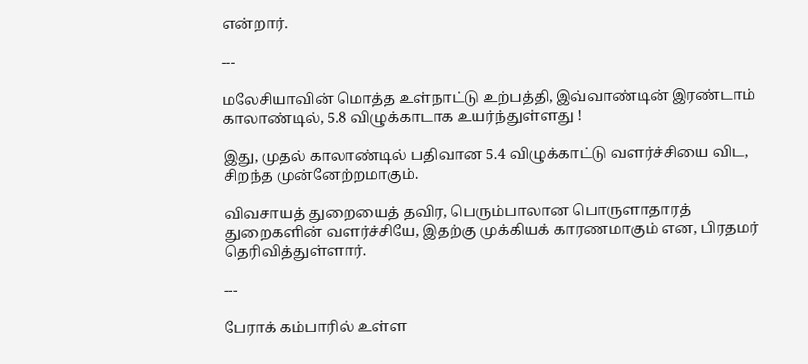என்றார்.

---

மலேசியாவின் மொத்த உள்நாட்டு உற்பத்தி, இவ்வாண்டின் இரண்டாம் காலாண்டில், 5.8 விழுக்காடாக உயர்ந்துள்ளது !

இது, முதல் காலாண்டில் பதிவான 5.4 விழுக்காட்டு வளர்ச்சியை விட, சிறந்த முன்னேற்றமாகும்.

விவசாயத் துறையைத் தவிர, பெரும்பாலான பொருளாதாரத் துறைகளின் வளர்ச்சியே, இதற்கு முக்கியக் காரணமாகும் என, பிரதமர் தெரிவித்துள்ளார்.

---

பேராக் கம்பாரில் உள்ள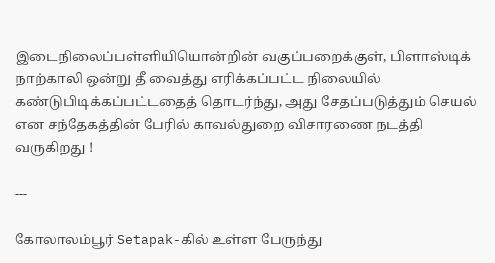இடைநிலைப்பள்ளியியொன்றின் வகுப்பறைக்குள், பிளாஸ்டிக் நாற்காலி ஒன்று தீ வைத்து எரிக்கப்பட்ட நிலையில் கண்டுபிடிக்கப்பட்டதைத் தொடர்ந்து, அது சேதப்படுத்தும் செயல் என சந்தேகத்தின் பேரில் காவல்துறை விசாரணை நடத்தி வருகிறது !

---

கோலாலம்பூர் Setapak-கில் உள்ள பேருந்து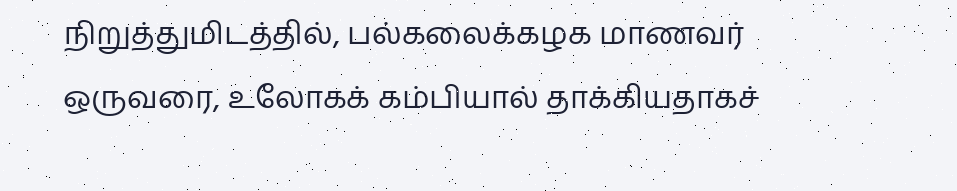நிறுத்துமிடத்தில், பல்கலைக்கழக மாணவர் ஒருவரை, உலோகக் கம்பியால் தாக்கியதாகச்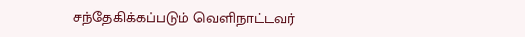சந்தேகிக்கப்படும் வெளிநாட்டவர்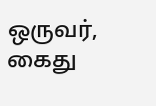ஒருவர், கைது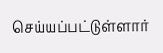செய்யப்பட்டுள்ளார்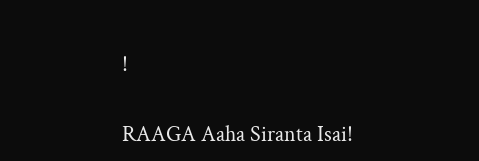!

RAAGA Aaha Siranta Isai!